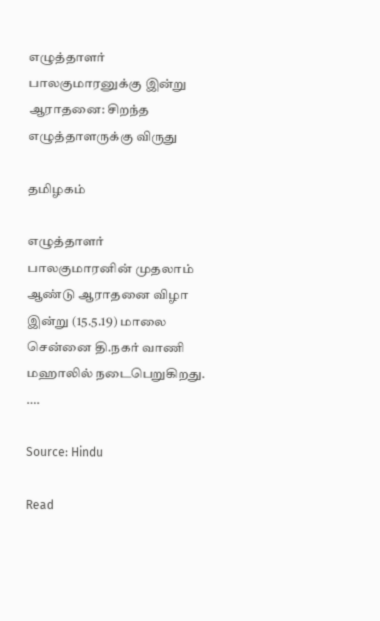எழுத்தாளர் பாலகுமாரனுக்கு இன்று ஆராதனை: சிறந்த எழுத்தாளருக்கு விருது

தமிழகம்

எழுத்தாளர் பாலகுமாரனின் முதலாம் ஆண்டு ஆராதனை விழா இன்று (15.5.19) மாலை சென்னை தி.நகர் வாணி மஹாலில் நடைபெறுகிறது. ….

Source: Hindu

Read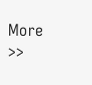More >>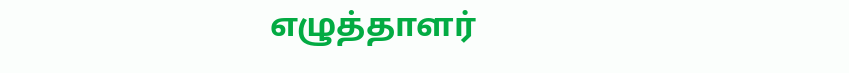எழுத்தாளர்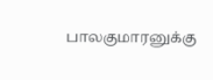பாலகுமாரனுக்கு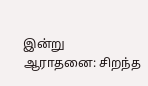இன்று
ஆராதனை: சிறந்த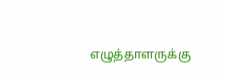எழுத்தாளருக்கு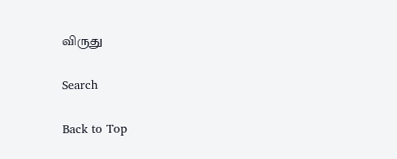விருது

Search

Back to Top